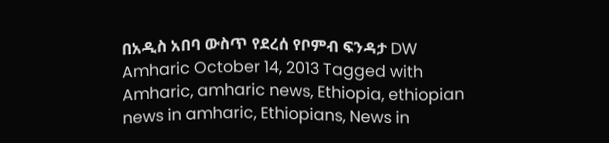በአዲስ አበባ ውስጥ የደረሰ የቦምብ ፍንዳታ DW Amharic October 14, 2013 Tagged with Amharic, amharic news, Ethiopia, ethiopian news in amharic, Ethiopians, News in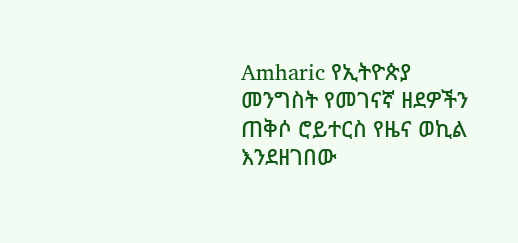Amharic የኢትዮጵያ መንግስት የመገናኛ ዘደዎችን ጠቅሶ ሮይተርስ የዜና ወኪል እንደዘገበው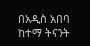በአዲስ አበባ ከተማ ትናንት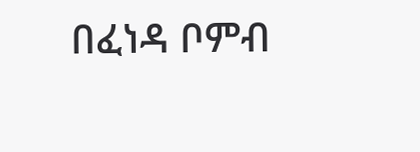በፈነዳ ቦምብ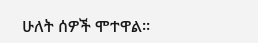ሁለት ሰዎች ሞተዋል።